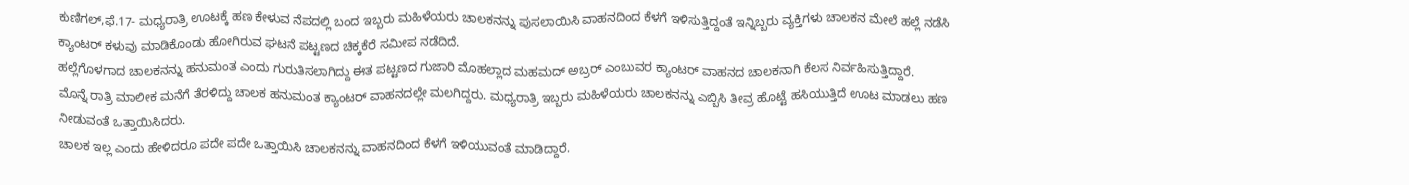ಕುಣಿಗಲ್,ಫೆ.17- ಮಧ್ಯರಾತ್ರಿ ಊಟಕ್ಕೆ ಹಣ ಕೇಳುವ ನೆಪದಲ್ಲಿ ಬಂದ ಇಬ್ಬರು ಮಹಿಳೆಯರು ಚಾಲಕನನ್ನು ಪುಸಲಾಯಿಸಿ ವಾಹನದಿಂದ ಕೆಳಗೆ ಇಳಿಸುತ್ತಿದ್ದಂತೆ ಇನ್ನಿಬ್ಬರು ವ್ಯಕ್ತಿಗಳು ಚಾಲಕನ ಮೇಲೆ ಹಲ್ಲೆ ನಡೆಸಿ ಕ್ಯಾಂಟರ್ ಕಳುವು ಮಾಡಿಕೊಂಡು ಹೋಗಿರುವ ಘಟನೆ ಪಟ್ಟಣದ ಚಿಕ್ಕಕೆರೆ ಸಮೀಪ ನಡೆದಿದೆ.
ಹಲ್ಲೆಗೊಳಗಾದ ಚಾಲಕನನ್ನು ಹನುಮಂತ ಎಂದು ಗುರುತಿಸಲಾಗಿದ್ದು ಈತ ಪಟ್ಟಣದ ಗುಜಾರಿ ಮೊಹಲ್ಲಾದ ಮಹಮದ್ ಅಬ್ರರ್ ಎಂಬುವರ ಕ್ಯಾಂಟರ್ ವಾಹನದ ಚಾಲಕನಾಗಿ ಕೆಲಸ ನಿರ್ವಹಿಸುತ್ತಿದ್ದಾರೆ.
ಮೊನ್ನೆ ರಾತ್ರಿ ಮಾಲೀಕ ಮನೆಗೆ ತೆರಳಿದ್ದು ಚಾಲಕ ಹನುಮಂತ ಕ್ಯಾಂಟರ್ ವಾಹನದಲ್ಲೇ ಮಲಗಿದ್ದರು. ಮಧ್ಯರಾತ್ರಿ ಇಬ್ಬರು ಮಹಿಳೆಯರು ಚಾಲಕನನ್ನು ಎಬ್ಬಿಸಿ ತೀವ್ರ ಹೊಟ್ಟೆ ಹಸಿಯುತ್ತಿದೆ ಊಟ ಮಾಡಲು ಹಣ ನೀಡುವಂತೆ ಒತ್ತಾಯಿಸಿದರು.
ಚಾಲಕ ಇಲ್ಲ ಎಂದು ಹೇಳಿದರೂ ಪದೇ ಪದೇ ಒತ್ತಾಯಿಸಿ ಚಾಲಕನನ್ನು ವಾಹನದಿಂದ ಕೆಳಗೆ ಇಳಿಯುವಂತೆ ಮಾಡಿದ್ದಾರೆ.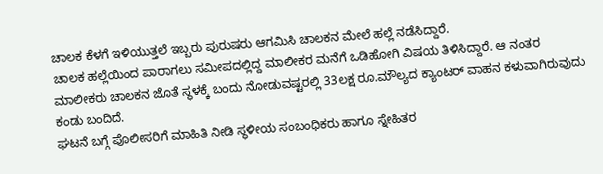ಚಾಲಕ ಕೆಳಗೆ ಇಳಿಯುತ್ತಲೆ ಇಬ್ಬರು ಪುರುಷರು ಆಗಮಿಸಿ ಚಾಲಕನ ಮೇಲೆ ಹಲ್ಲೆ ನಡೆಸಿದ್ದಾರೆ.
ಚಾಲಕ ಹಲ್ಲೆಯಿಂದ ಪಾರಾಗಲು ಸಮೀಪದಲ್ಲಿದ್ದ ಮಾಲೀಕರ ಮನೆಗೆ ಒಡಿಹೋಗಿ ವಿಷಯ ತಿಳಿಸಿದ್ದಾರೆ. ಆ ನಂತರ ಮಾಲೀಕರು ಚಾಲಕನ ಜೊತೆ ಸ್ಥಳಕ್ಕೆ ಬಂದು ನೋಡುವಷ್ಟರಲ್ಲಿ 33ಲಕ್ಷ ರೂ.ಮೌಲ್ಯದ ಕ್ಯಾಂಟರ್ ವಾಹನ ಕಳುವಾಗಿರುವುದು ಕಂಡು ಬಂದಿದೆ.
ಘಟನೆ ಬಗ್ಗೆ ಪೊಲೀಸರಿಗೆ ಮಾಹಿತಿ ನೀಡಿ ಸ್ಥಳೀಯ ಸಂಬಂಧಿಕರು ಹಾಗೂ ಸ್ನೇಹಿತರ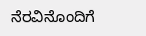ನೆರವಿನೊಂದಿಗೆ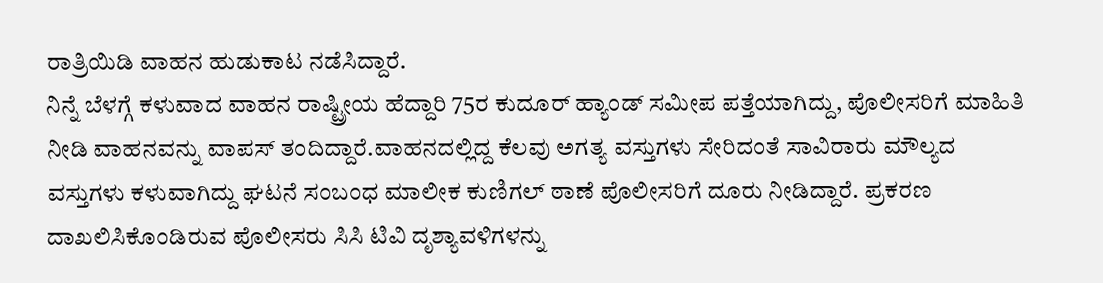ರಾತ್ರಿಯಿಡಿ ವಾಹನ ಹುಡುಕಾಟ ನಡೆಸಿದ್ದಾರೆ.
ನಿನ್ನೆ ಬೆಳಗ್ಗೆ ಕಳುವಾದ ವಾಹನ ರಾಷ್ಟ್ರೀಯ ಹೆದ್ದಾರಿ 75ರ ಕುದೂರ್ ಹ್ಯಾಂಡ್ ಸಮೀಪ ಪತ್ತೆಯಾಗಿದ್ದು, ಪೊಲೀಸರಿಗೆ ಮಾಹಿತಿ ನೀಡಿ ವಾಹನವನ್ನು ವಾಪಸ್ ತಂದಿದ್ದಾರೆ.ವಾಹನದಲ್ಲಿದ್ದ ಕೆಲವು ಅಗತ್ಯ ವಸ್ತುಗಳು ಸೇರಿದಂತೆ ಸಾವಿರಾರು ಮೌಲ್ಯದ ವಸ್ತುಗಳು ಕಳುವಾಗಿದ್ದು ಘಟನೆ ಸಂಬಂಧ ಮಾಲೀಕ ಕುಣಿಗಲ್ ಠಾಣೆ ಪೊಲೀಸರಿಗೆ ದೂರು ನೀಡಿದ್ದಾರೆ. ಪ್ರಕರಣ ದಾಖಲಿಸಿಕೊಂಡಿರುವ ಪೊಲೀಸರು ಸಿಸಿ ಟಿವಿ ದೃಶ್ಯಾವಳಿಗಳನ್ನು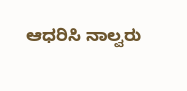ಆಧರಿಸಿ ನಾಲ್ವರು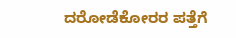ದರೋಡೆಕೋರರ ಪತ್ತೆಗೆ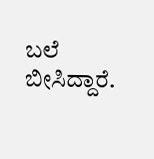ಬಲೆ ಬೀಸಿದ್ದಾರೆ.